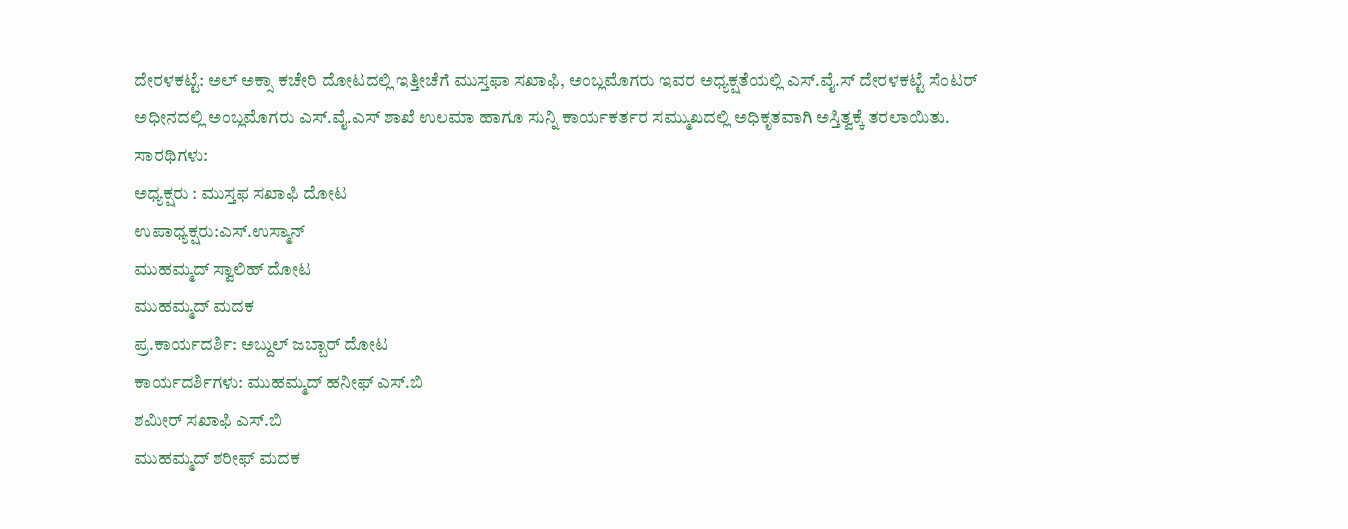ದೇರಳಕಟ್ಟೆ: ಅಲ್ ಅಕ್ಸಾ ಕಚೇರಿ ದೋಟದಲ್ಲಿ ಇತ್ತೀಚೆಗೆ ಮುಸ್ತಫಾ ಸಖಾಫಿ, ಅಂಬ್ಲಮೊಗರು ಇವರ ಅಧ್ಯಕ್ಷತೆಯಲ್ಲಿ ಎಸ್.ವೈ.ಸ್ ದೇರಳಕಟ್ಟೆ ಸೆಂಟರ್ ಅಧೀನದಲ್ಲಿ ಅಂಬ್ಲಮೊಗರು ಎಸ್.ವೈ.ಎಸ್ ಶಾಖೆ ಉಲಮಾ ಹಾಗೂ ಸುನ್ನಿ ಕಾರ್ಯಕರ್ತರ ಸಮ್ಮುಖದಲ್ಲಿ ಅಧಿಕೃತವಾಗಿ ಅಸ್ತಿತ್ವಕ್ಕೆ ತರಲಾಯಿತು.
ಸಾರಥಿಗಳು:
ಅಧ್ಯಕ್ಷರು : ಮುಸ್ತಫ ಸಖಾಫಿ ದೋಟ
ಉಪಾಧ್ಯಕ್ಷರು:ಎಸ್.ಉಸ್ಮಾನ್
ಮುಹಮ್ಮದ್ ಸ್ವಾಲಿಹ್ ದೋಟ
ಮುಹಮ್ಮದ್ ಮದಕ
ಪ್ರ.ಕಾರ್ಯದರ್ಶಿ: ಅಬ್ದುಲ್ ಜಬ್ಬಾರ್ ದೋಟ
ಕಾರ್ಯದರ್ಶಿಗಳು: ಮುಹಮ್ಮದ್ ಹನೀಫ್ ಎಸ್.ಬಿ
ಶಮೀರ್ ಸಖಾಫಿ ಎಸ್.ಬಿ
ಮುಹಮ್ಮದ್ ಶರೀಫ್ ಮದಕ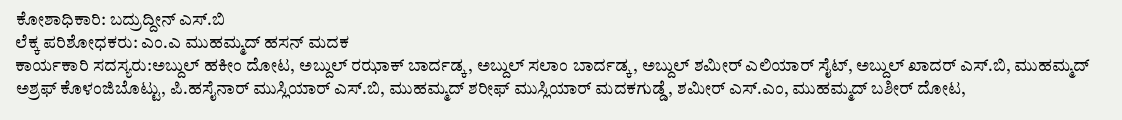ಕೋಶಾಧಿಕಾರಿ: ಬದ್ರುದ್ದೀನ್ ಎಸ್.ಬಿ
ಲೆಕ್ಕ ಪರಿಶೋಧಕರು: ಎಂ.ಎ ಮುಹಮ್ಮದ್ ಹಸನ್ ಮದಕ
ಕಾರ್ಯಕಾರಿ ಸದಸ್ಯರು:ಅಬ್ದುಲ್ ಹಕೀಂ ದೋಟ, ಅಬ್ದುಲ್ ರಝಾಕ್ ಬಾರ್ದಡ್ಕ, ಅಬ್ದುಲ್ ಸಲಾಂ ಬಾರ್ದಡ್ಕ, ಅಬ್ದುಲ್ ಶಮೀರ್ ಎಲಿಯಾರ್ ಸೈಟ್, ಅಬ್ದುಲ್ ಖಾದರ್ ಎಸ್.ಬಿ, ಮುಹಮ್ಮದ್ ಅಶ್ರಫ್ ಕೊಳಂಜಿಬೊಟ್ಟು, ಪಿ.ಹಸೈನಾರ್ ಮುಸ್ಲಿಯಾರ್ ಎಸ್.ಬಿ, ಮುಹಮ್ಮದ್ ಶರೀಫ್ ಮುಸ್ಲಿಯಾರ್ ಮದಕಗುಡ್ಡೆ, ಶಮೀರ್ ಎಸ್.ಎಂ, ಮುಹಮ್ಮದ್ ಬಶೀರ್ ದೋಟ,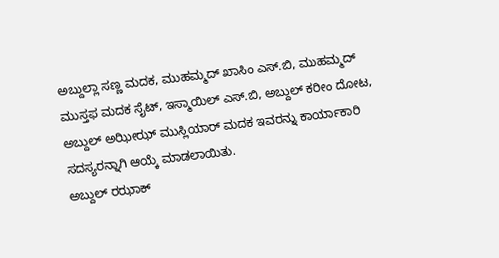ಅಬ್ದುಲ್ಲಾ ಸಣ್ಣ ಮದಕ, ಮುಹಮ್ಮದ್ ಖಾಸಿಂ ಎಸ್.ಬಿ, ಮುಹಮ್ಮದ್ ಮುಸ್ತಫ ಮದಕ ಸೈಟ್, ಇಸ್ಮಾಯಿಲ್ ಎಸ್.ಬಿ, ಅಬ್ದುಲ್ ಕರೀಂ ದೋಟ, ಅಬ್ದುಲ್ ಅಝೀಝ್ ಮುಸ್ಲಿಯಾರ್ ಮದಕ ಇವರನ್ನು ಕಾರ್ಯಾಕಾರಿ ಸದಸ್ಯರನ್ನಾಗಿ ಆಯ್ಕೆ ಮಾಡಲಾಯಿತು.
ಅಬ್ದುಲ್ ರಝಾಕ್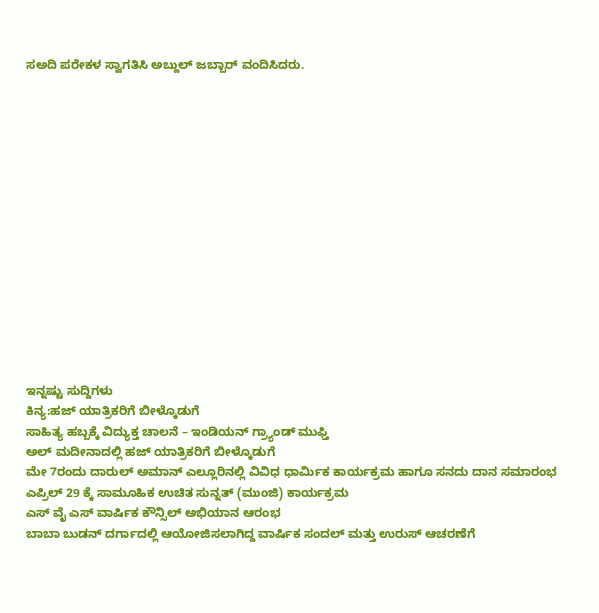ಸಅದಿ ಪರೇಕಳ ಸ್ವಾಗತಿಸಿ ಅಬ್ದುಲ್ ಜಬ್ಬಾರ್ ವಂದಿಸಿದರು.















ಇನ್ನಷ್ಟು ಸುದ್ದಿಗಳು
ಕಿನ್ಯ:ಹಜ್ ಯಾತ್ರಿಕರಿಗೆ ಬೀಳ್ಕೊಡುಗೆ
ಸಾಹಿತ್ಯ ಹಬ್ಬಕ್ಕೆ ವಿದ್ಯುಕ್ತ ಚಾಲನೆ – ಇಂಡಿಯನ್ ಗ್ರ್ಯಾಂಡ್ ಮುಫ್ತಿ
ಅಲ್ ಮದೀನಾದಲ್ಲಿ ಹಜ್ ಯಾತ್ರಿಕರಿಗೆ ಬೀಳ್ಕೊಡುಗೆ
ಮೇ 7ರಂದು ದಾರುಲ್ ಅಮಾನ್ ಎಲ್ಲೂರಿನಲ್ಲಿ ವಿವಿಧ ಧಾರ್ಮಿಕ ಕಾರ್ಯಕ್ರಮ ಹಾಗೂ ಸನದು ದಾನ ಸಮಾರಂಭ
ಎಪ್ರಿಲ್ 29 ಕ್ಕೆ ಸಾಮೂಹಿಕ ಉಚಿತ ಸುನ್ನತ್ (ಮುಂಜಿ) ಕಾರ್ಯಕ್ರಮ
ಎಸ್ ವೈ ಎಸ್ ವಾರ್ಷಿಕ ಕೌನ್ಸಿಲ್ ಅಭಿಯಾನ ಆರಂಭ
ಬಾಬಾ ಬುಡನ್ ದರ್ಗಾದಲ್ಲಿ ಆಯೋಜಿಸಲಾಗಿದ್ದ ವಾರ್ಷಿಕ ಸಂದಲ್ ಮತ್ತು ಉರುಸ್ ಆಚರಣೆಗೆ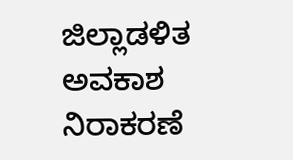ಜಿಲ್ಲಾಡಳಿತ ಅವಕಾಶ ನಿರಾಕರಣೆ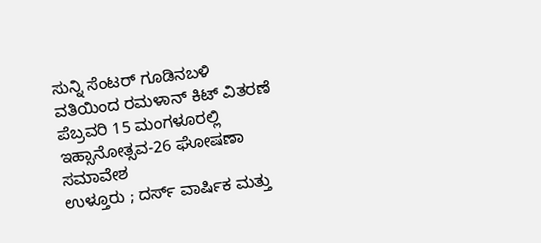ಸುನ್ನಿ ಸೆಂಟರ್ ಗೂಡಿನಬಳಿ ವತಿಯಿಂದ ರಮಳಾನ್ ಕಿಟ್ ವಿತರಣೆ
ಪೆಬ್ರವರಿ 15 ಮಂಗಳೂರಲ್ಲಿ ಇಹ್ಸಾನೋತ್ಸವ-26 ಘೋಷಣಾ ಸಮಾವೇಶ
ಉಳ್ತೂರು ; ದರ್ಸ್ ವಾರ್ಷಿಕ ಮತ್ತು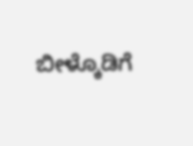ಬೀಳ್ಕೊಡಿಗೆ